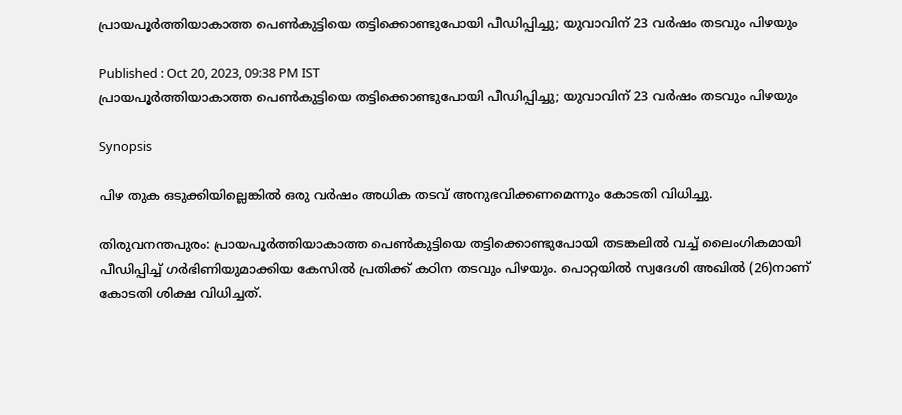പ്രായപൂര്‍ത്തിയാകാത്ത പെണ്‍കുട്ടിയെ തട്ടിക്കൊണ്ടുപോയി പീഡിപ്പിച്ചു; യുവാവിന് 23 വര്‍ഷം തടവും പിഴയും

Published : Oct 20, 2023, 09:38 PM IST
പ്രായപൂര്‍ത്തിയാകാത്ത പെണ്‍കുട്ടിയെ തട്ടിക്കൊണ്ടുപോയി പീഡിപ്പിച്ചു; യുവാവിന് 23 വര്‍ഷം തടവും പിഴയും

Synopsis

പിഴ തുക ഒടുക്കിയില്ലെങ്കില്‍ ഒരു വര്‍ഷം അധിക തടവ് അനുഭവിക്കണമെന്നും കോടതി വിധിച്ചു.

തിരുവനന്തപുരം: പ്രായപൂര്‍ത്തിയാകാത്ത പെണ്‍കുട്ടിയെ തട്ടിക്കൊണ്ടുപോയി തടങ്കലില്‍ വച്ച് ലൈംഗികമായി പീഡിപ്പിച്ച് ഗര്‍ഭിണിയുമാക്കിയ കേസില്‍ പ്രതിക്ക് കഠിന തടവും പിഴയും. പൊറ്റയില്‍ സ്വദേശി അഖില്‍ (26)നാണ് കോടതി ശിക്ഷ വിധിച്ചത്.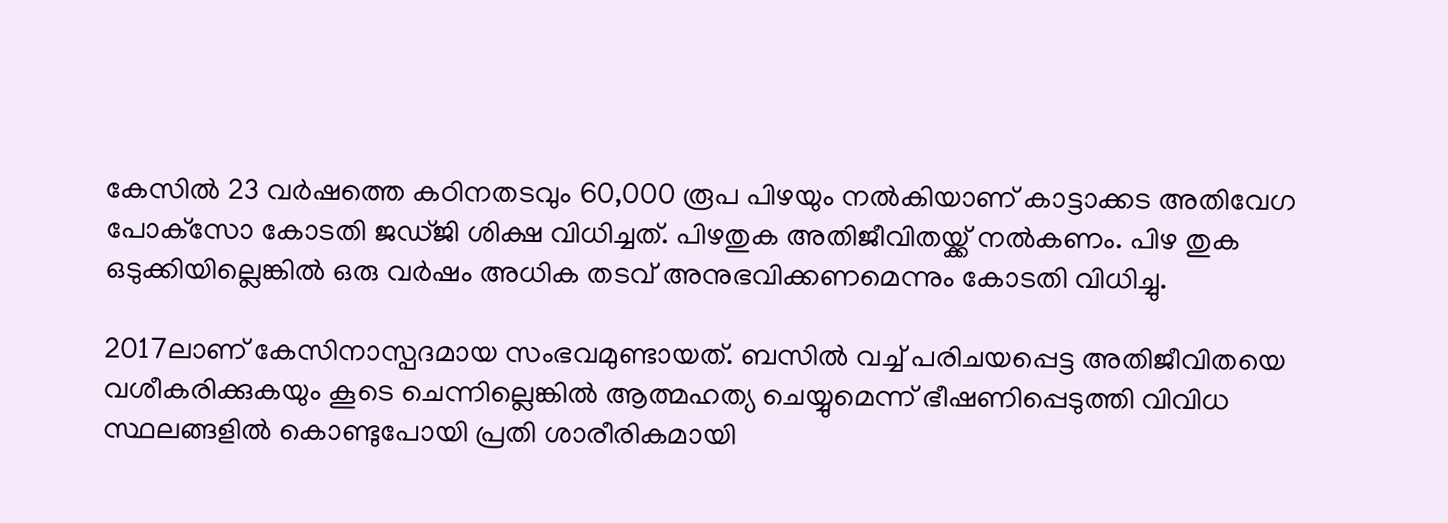കേസില്‍ 23 വര്‍ഷത്തെ കഠിനതടവും 60,000 രൂപ പിഴയും നല്‍കിയാണ് കാട്ടാക്കട അതിവേഗ പോക്‌സോ കോടതി ജഡ്ജി ശിക്ഷ വിധിച്ചത്. പിഴതുക അതിജീവിതയ്ക്ക് നല്‍കണം. പിഴ തുക ഒടുക്കിയില്ലെങ്കില്‍ ഒരു വര്‍ഷം അധിക തടവ് അനുഭവിക്കണമെന്നും കോടതി വിധിച്ചു.

2017ലാണ് കേസിനാസ്പദമായ സംഭവമുണ്ടായത്. ബസില്‍ വച്ച് പരിചയപ്പെട്ട അതിജീവിതയെ വശീകരിക്കുകയും കൂടെ ചെന്നില്ലെങ്കില്‍ ആത്മഹത്യ ചെയ്യുമെന്ന് ഭീഷണിപ്പെടുത്തി വിവിധ സ്ഥലങ്ങളില്‍ കൊണ്ടുപോയി പ്രതി ശാരീരികമായി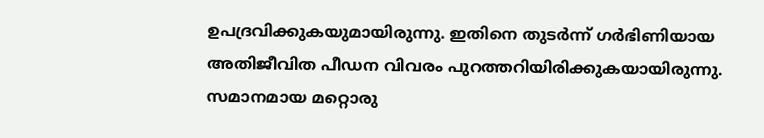ഉപദ്രവിക്കുകയുമായിരുന്നു. ഇതിനെ തുടര്‍ന്ന് ഗര്‍ഭിണിയായ അതിജീവിത പീഡന വിവരം പുറത്തറിയിരിക്കുകയായിരുന്നു. സമാനമായ മറ്റൊരു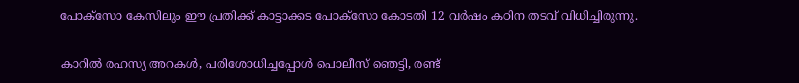പോക്‌സോ കേസിലും ഈ പ്രതിക്ക് കാട്ടാക്കട പോക്‌സോ കോടതി 12 വര്‍ഷം കഠിന തടവ് വിധിച്ചിരുന്നു.


കാറില്‍ രഹസ്യ അറകള്‍, പരിശോധിച്ചപ്പോള്‍ പൊലീസ് ഞെട്ടി, രണ്ട്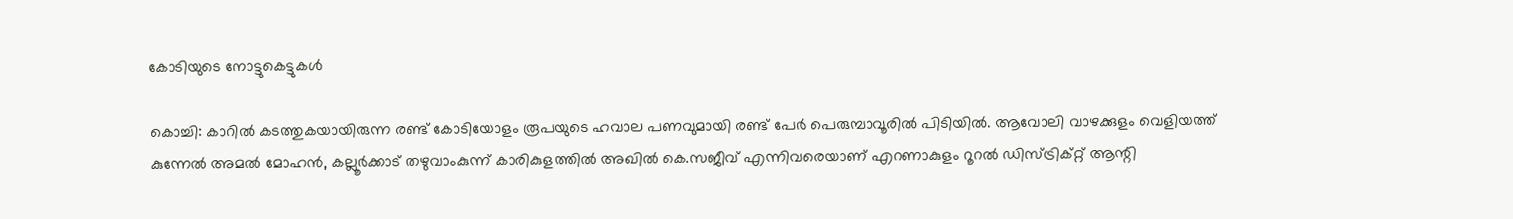കോടിയുടെ നോട്ടുകെട്ടുകള്‍

കൊച്ചി: കാറില്‍ കടത്തുകയായിരുന്ന രണ്ട് കോടിയോളം രൂപയുടെ ഹവാല പണവുമായി രണ്ട് പേര്‍ പെരുമ്പാവൂരില്‍ പിടിയില്‍. ആവോലി വാഴക്കുളം വെളിയത്ത് കുന്നേല്‍ അമല്‍ മോഹന്‍, കല്ലൂര്‍ക്കാട് തഴുവാംകുന്ന് കാരികുളത്തില്‍ അഖില്‍ കെ.സജീവ് എന്നിവരെയാണ് എറണാകുളം റൂറല്‍ ഡിസ്ട്രിക്റ്റ് ആന്റി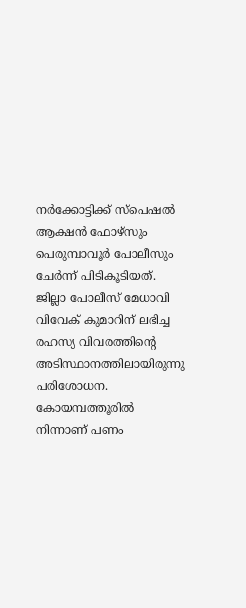നര്‍ക്കോട്ടിക്ക് സ്‌പെഷല്‍ ആക്ഷന്‍ ഫോഴ്‌സും പെരുമ്പാവൂര്‍ പോലീസും ചേര്‍ന്ന് പിടികൂടിയത്. ജില്ലാ പോലീസ് മേധാവി വിവേക് കുമാറിന് ലഭിച്ച രഹസ്യ വിവരത്തിന്റെ അടിസ്ഥാനത്തിലായിരുന്നു പരിശോധന. കോയമ്പത്തൂരില്‍ നിന്നാണ് പണം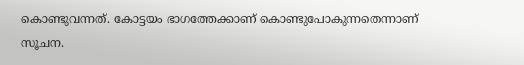കൊണ്ടുവന്നത്. കോട്ടയം ഭാഗത്തേക്കാണ് കൊണ്ടുപോകുന്നതെന്നാണ് സൂചന.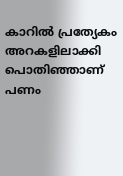കാറില്‍ പ്രത്യേകം അറകളിലാക്കി പൊതിഞ്ഞാണ് പണം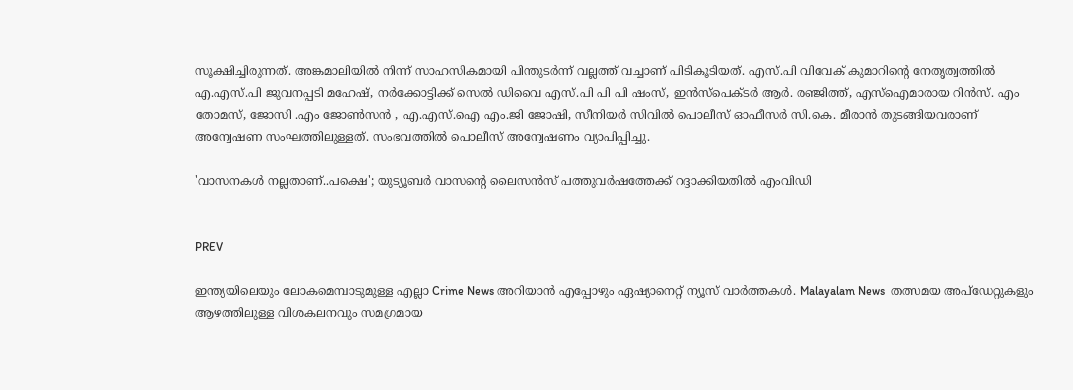സൂക്ഷിച്ചിരുന്നത്. അങ്കമാലിയില്‍ നിന്ന് സാഹസികമായി പിന്തുടര്‍ന്ന് വല്ലത്ത് വച്ചാണ് പിടികൂടിയത്. എസ്.പി വിവേക് കുമാറിന്റെ നേതൃത്വത്തില്‍ എ.എസ്.പി ജുവനപ്പടി മഹേഷ്, നര്‍ക്കോട്ടിക്ക് സെല്‍ ഡിവൈ എസ്.പി പി പി ഷംസ്, ഇന്‍സ്‌പെക്ടര്‍ ആര്‍. രഞ്ജിത്ത്, എസ്‌ഐമാരായ റിന്‍സ്. എം തോമസ്, ജോസി .എം ജോണ്‍സന്‍ , എ.എസ്.ഐ എം.ജി ജോഷി, സീനിയര്‍ സിവില്‍ പൊലീസ് ഓഫീസര്‍ സി.കെ. മീരാന്‍ തുടങ്ങിയവരാണ് അന്വേഷണ സംഘത്തിലുള്ളത്. സംഭവത്തില്‍ പൊലീസ് അന്വേഷണം വ്യാപിപ്പിച്ചു.

'വാസനകള്‍ നല്ലതാണ്..പക്ഷെ'; യുട്യൂബര്‍ വാസന്റെ ലൈസന്‍സ് പത്തുവര്‍ഷത്തേക്ക് റദ്ദാക്കിയതില്‍ എംവിഡി


PREV

ഇന്ത്യയിലെയും ലോകമെമ്പാടുമുള്ള എല്ലാ Crime News അറിയാൻ എപ്പോഴും ഏഷ്യാനെറ്റ് ന്യൂസ് വാർത്തകൾ. Malayalam News  തത്സമയ അപ്‌ഡേറ്റുകളും ആഴത്തിലുള്ള വിശകലനവും സമഗ്രമായ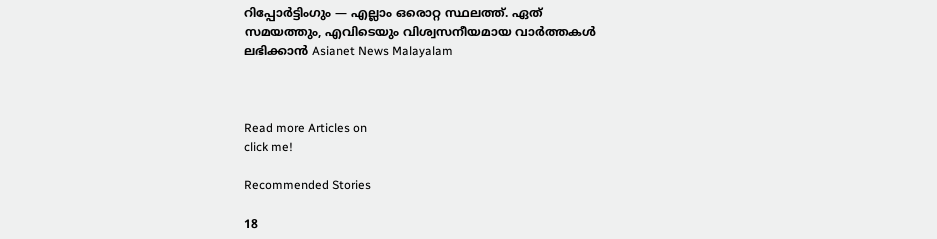റിപ്പോർട്ടിംഗും — എല്ലാം ഒരൊറ്റ സ്ഥലത്ത്. ഏത് സമയത്തും, എവിടെയും വിശ്വസനീയമായ വാർത്തകൾ ലഭിക്കാൻ Asianet News Malayalam



Read more Articles on
click me!

Recommended Stories

18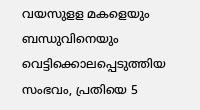വയസുളള മകളെയും ബന്ധുവിനെയും വെട്ടിക്കൊലപ്പെടുത്തിയ സംഭവം, പ്രതിയെ 5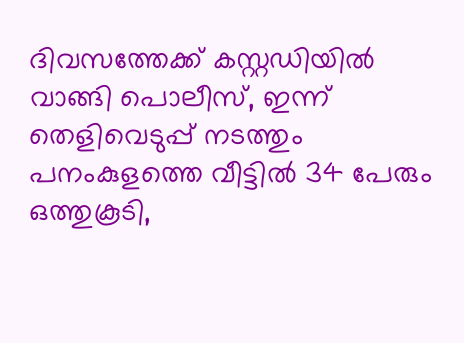ദിവസത്തേക്ക് കസ്റ്റഡിയിൽ വാങ്ങി പൊലീസ്, ഇന്ന് തെളിവെടുപ്പ് നടത്തും
പനംകുളത്തെ വീട്ടിൽ 34 പേരും ഒത്തുകൂടി,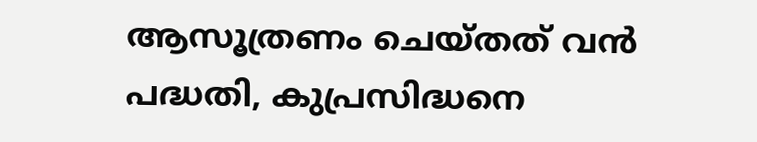ആസൂത്രണം ചെയ്തത് വൻ പദ്ധതി, കുപ്രസിദ്ധനെ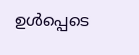ഉൾപ്പെടെ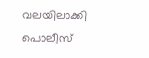വലയിലാക്കി പൊലീസ്